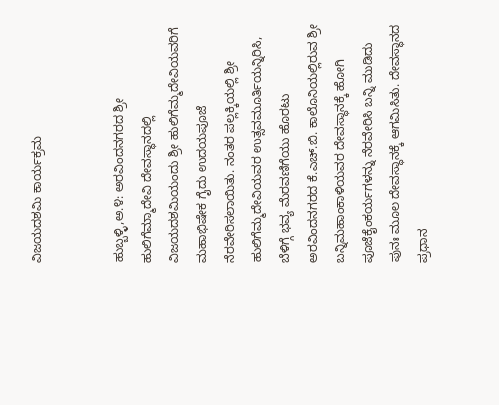ವಿಜಯದಶಮಿ ಕಾರ್ಯಕ್ರಮ


ಹುಬ್ಬಳ್ಳಿ,ಅ.೪: ಅರವಿಂದನಗರದ ಶ್ರೀ ಹುಲಿಗೆಮ್ಮಾದೇವಿ ದೇವಸ್ಥಾನದಲ್ಲಿ ವಿಜಯದಶಮಿಯಂದು ಶ್ರೀ ಹುಲಿಗೆಮ್ಮದೇವಿಯವರಿಗೆ ಮಹಾಭಿಷೇಕ ಗೈದು ಉದಯಪೂಜೆ ನೆರವೇರಿಸಲಾಯಿತು. ನಂತರ ಪಲ್ಲಕ್ಕಿಯಲ್ಲಿ ಶ್ರೀ ಹುಲಿಗೆಮ್ಮದೇವಿಯವರ ಉತ್ಸವಮೂರ್ತಿಯನ್ನಿರಿಸಿ, ಬೆಳಿಗ್ಗೆ ಭವ್ಯ ಮೆರವಣಿಗೆಯು ಹೊರಟು ಅರವಿಂದನಗರದ ಕೆ.ಎಚ್.ಬಿ. ಕಾಲೊನಿಯಲ್ಲಿರುವ ಶ್ರೀ ಬನ್ನಿಮಹಾಂಕಾಳಿಯವರ ದೇವಸ್ಥಾನಕ್ಕೆ ಹೋಗಿ ಪೂಜೆಕೈಂಕರ್ಯಗಳನ್ನು ನೆರವೇರಿಸಿ ಬನ್ನಿ ಮುಡಿದು ಪುನಃ ಮೂಲ ದೇವಸ್ಥಾನಕ್ಕೆ ಆಗಮಿಸಿತು. ದೇವಸ್ಥಾನದ ಪ್ರಧಾನ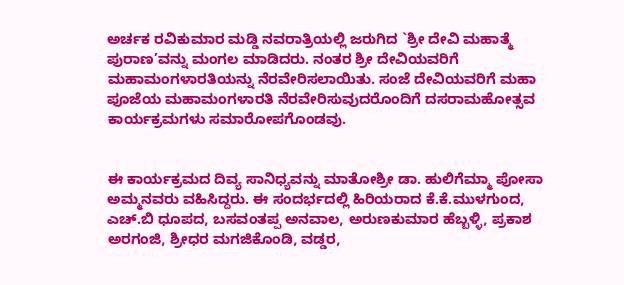ಅರ್ಚಕ ರವಿಕುಮಾರ ಮಡ್ಡಿ ನವರಾತ್ರಿಯಲ್ಲಿ ಜರುಗಿದ `ಶ್ರೀ ದೇವಿ ಮಹಾತ್ಮೆ ಪುರಾಣ’ವನ್ನು ಮಂಗಲ ಮಾಡಿದರು. ನಂತರ ಶ್ರೀ ದೇವಿಯವರಿಗೆ ಮಹಾಮಂಗಳಾರತಿಯನ್ನು ನೆರವೇರಿಸಲಾಯಿತು. ಸಂಜೆ ದೇವಿಯವರಿಗೆ ಮಹಾ ಪೂಜೆಯ ಮಹಾಮಂಗಳಾರತಿ ನೆರವೇರಿಸುವುದರೊಂದಿಗೆ ದಸರಾಮಹೋತ್ಸವ ಕಾರ್ಯಕ್ರಮಗಳು ಸಮಾರೋಪಗೊಂಡವು.


ಈ ಕಾರ್ಯಕ್ರಮದ ದಿವ್ಯ ಸಾನಿಧ್ಯವನ್ನು ಮಾತೋಶ್ರೀ ಡಾ. ಹುಲಿಗೆಮ್ಮಾ ಪೋಸಾ ಅಮ್ಮನವರು ವಹಿಸಿದ್ದರು. ಈ ಸಂದರ್ಭದಲ್ಲಿ ಹಿರಿಯರಾದ ಕೆ.ಕೆ.ಮುಳಗುಂದ, ಎಚ್.ಬಿ ಧೂಪದ, ಬಸವಂತಪ್ಪ ಅನವಾಲ, ಅರುಣಕುಮಾರ ಹೆಬ್ಬಳ್ಳಿ, ಪ್ರಕಾಶ ಅರಗಂಜಿ, ಶ್ರೀಧರ ಮಗಜಿಕೊಂಡಿ, ವಡ್ಡರ,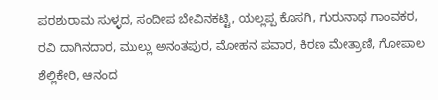ಪರಶುರಾಮ ಸುಳ್ಳದ, ಸಂದೀಪ ಬೇವಿನಕಟ್ಟಿ, ಯಲ್ಲಪ್ಪ ಕೊಸಗಿ, ಗುರುನಾಥ ಗಾಂವಕರ, ರವಿ ದಾಗಿನದಾರ, ಮುಲ್ಲು ಅನಂತಪುರ, ಮೋಹನ ಪವಾರ, ಕಿರಣ ಮೇತ್ರಾಣಿ, ಗೋಪಾಲ ಶೆಲ್ಲಿಕೇರಿ, ಆನಂದ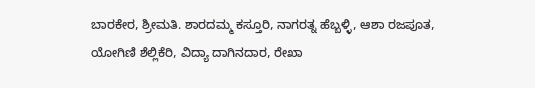ಬಾರಕೇರ, ಶ್ರೀಮತಿ. ಶಾರದಮ್ಮ ಕಸ್ತೂರಿ, ನಾಗರತ್ನ ಹೆಬ್ಬಳ್ಳಿ, ಆಶಾ ರಜಪೂತ, ಯೋಗಿಣಿ ಶೆಲ್ಲಿಕೆರಿ, ವಿದ್ಯಾ ದಾಗಿನದಾರ, ರೇಖಾ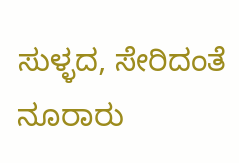ಸುಳ್ಳದ, ಸೇರಿದಂತೆ ನೂರಾರು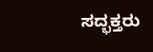ಸದ್ಭಕ್ತರು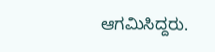ಆಗಮಿಸಿದ್ದರು.